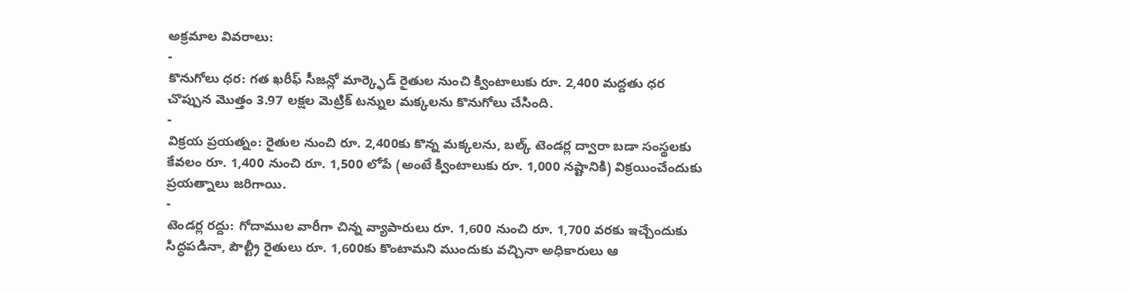అక్రమాల వివరాలు:
-
కొనుగోలు ధర: గత ఖరీఫ్ సీజన్లో మార్క్ఫెడ్ రైతుల నుంచి క్వింటాలుకు రూ. 2,400 మద్దతు ధర చొప్పున మొత్తం 3.97 లక్షల మెట్రిక్ టన్నుల మక్కలను కొనుగోలు చేసింది.
-
విక్రయ ప్రయత్నం: రైతుల నుంచి రూ. 2,400కు కొన్న మక్కలను, బల్క్ టెండర్ల ద్వారా బడా సంస్థలకు కేవలం రూ. 1,400 నుంచి రూ. 1,500 లోపే (అంటే క్వింటాలుకు రూ. 1,000 నష్టానికి) విక్రయించేందుకు ప్రయత్నాలు జరిగాయి.
-
టెండర్ల రద్దు: గోదాముల వారీగా చిన్న వ్యాపారులు రూ. 1,600 నుంచి రూ. 1,700 వరకు ఇచ్చేందుకు సిద్ధపడినా, పౌల్ట్రీ రైతులు రూ. 1,600కు కొంటామని ముందుకు వచ్చినా అధికారులు ఆ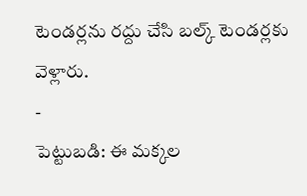టెండర్లను రద్దు చేసి బల్క్ టెండర్లకు వెళ్లారు.
-
పెట్టుబడి: ఈ మక్కల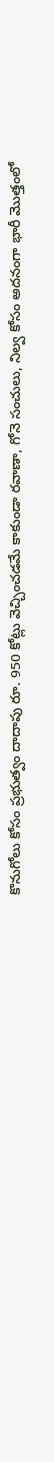కొనుగోలు కోసం ప్రభుత్వం దాదాపు రూ. 950 కోట్లు వెచ్చించడమే కాకుండా రవాణా, గోనె సంచులు, నిల్వ కోసం అదనంగా భారీ మొత్తంలో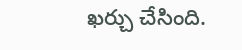ఖర్చు చేసింది.